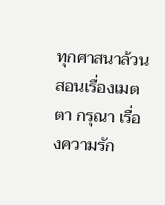ทุกศาสนาล้วนสอนเรื่องเมตตา กรุณา เรื่องความรัก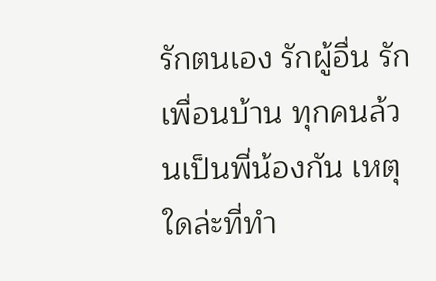รักตนเอง รักผู้อื่น รักเพื่อนบ้าน ทุกคนล้วนเป็นพี่น้องกัน เหตุใดล่ะที่ทำ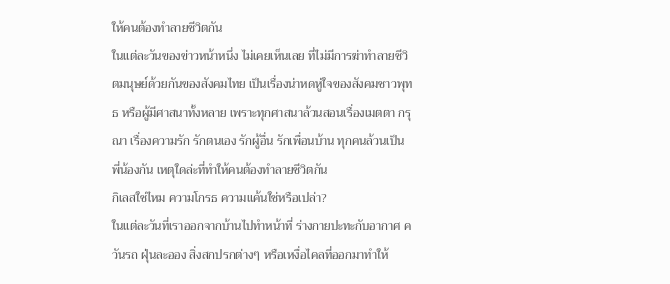ให้คนต้องทำลายชีวิตกัน
ในแต่ละวันของข่าวหน้าหนึ่ง ไม่เคยเห็นเลย ที่ไม่มีการฆ่าทำลายชีวิตมนุษย์ด้วยกันของสังคมไทย เป็นเรื่องน่าหดหู่ใจของสังคมชาวพุทธ หรือผู้มีศาสนาทั้งหลาย เพราะทุกศาสนาล้วนสอนเรื่องเมตตา กรุณา เรื่องความรัก รักตนเอง รักผู้อื่น รักเพื่อนบ้าน ทุกคนล้วนเป็นพี่น้องกัน เหตุใดล่ะที่ทำให้คนต้องทำลายชีวิตกัน
กิเลสใช่ไหม ความโกรธ ความแค้นใช่หรือเปล่า?
ในแต่ละวันที่เราออกจากบ้านไปทำหน้าที่ ร่างกายปะทะกับอากาศ ควันรถ ฝุ่นละออง สิ่งสกปรกต่างๆ หรือเหงื่อไคลที่ออกมาทำให้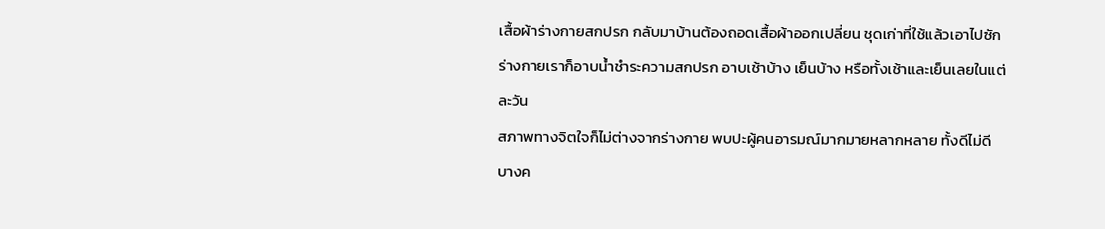เสื้อผ้าร่างกายสกปรก กลับมาบ้านต้องถอดเสื้อผ้าออกเปลี่ยน ชุดเก่าที่ใช้แล้วเอาไปซัก ร่างกายเราก็อาบน้ำชำระความสกปรก อาบเช้าบ้าง เย็นบ้าง หรือทั้งเช้าและเย็นเลยในแต่ละวัน
สภาพทางจิตใจก็ไม่ต่างจากร่างกาย พบปะผู้คนอารมณ์มากมายหลากหลาย ทั้งดีไม่ดี บางค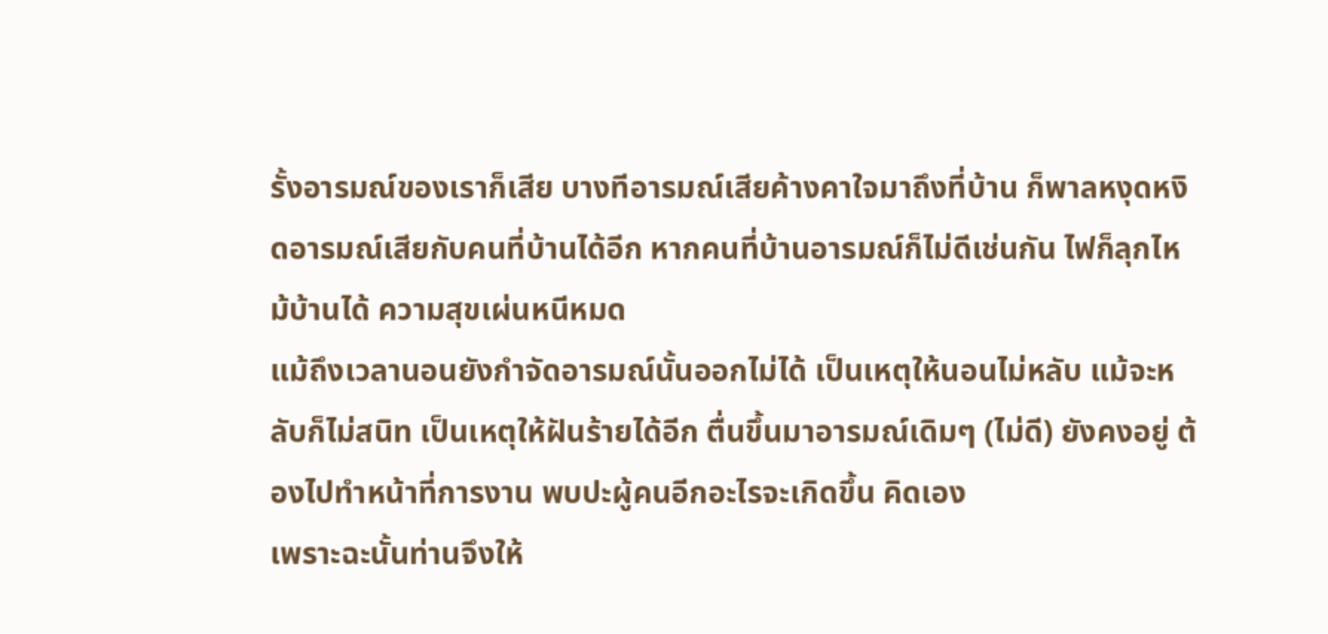รั้งอารมณ์ของเราก็เสีย บางทีอารมณ์เสียค้างคาใจมาถึงที่บ้าน ก็พาลหงุดหงิดอารมณ์เสียกับคนที่บ้านได้อีก หากคนที่บ้านอารมณ์ก็ไม่ดีเช่นกัน ไฟก็ลุกไหม้บ้านได้ ความสุขเผ่นหนีหมด
แม้ถึงเวลานอนยังกำจัดอารมณ์นั้นออกไม่ได้ เป็นเหตุให้นอนไม่หลับ แม้จะหลับก็ไม่สนิท เป็นเหตุให้ฝันร้ายได้อีก ตื่นขึ้นมาอารมณ์เดิมๆ (ไม่ดี) ยังคงอยู่ ต้องไปทำหน้าที่การงาน พบปะผู้คนอีกอะไรจะเกิดขึ้น คิดเอง
เพราะฉะนั้นท่านจึงให้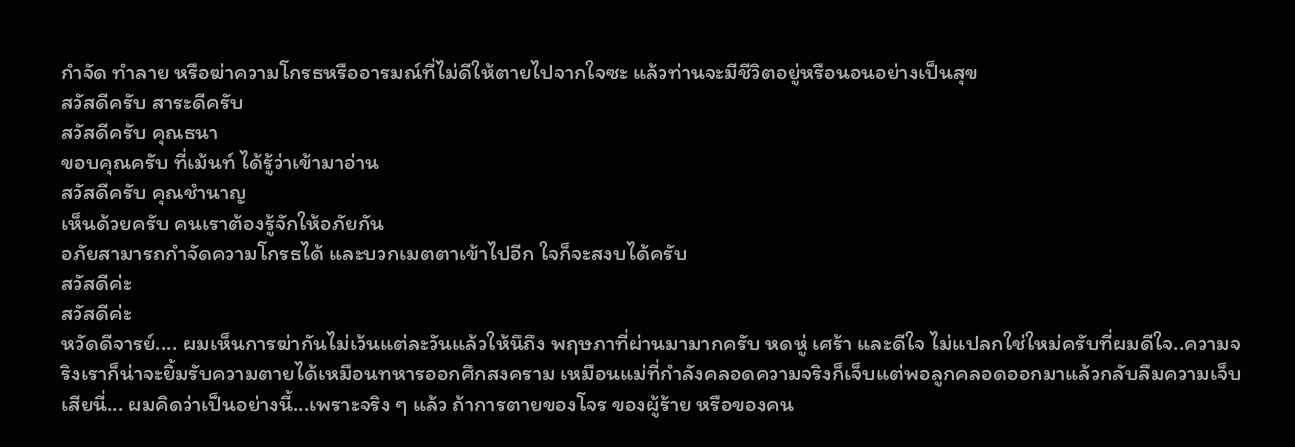กำจัด ทำลาย หรือฆ่าความโกรธหรืออารมณ์ที่ไม่ดีให้ตายไปจากใจซะ แล้วท่านจะมีชีวิตอยู่หรือนอนอย่างเป็นสุข
สวัสดีครับ สาระดีครับ
สวัสดีครับ คุณธนา
ขอบคุณครับ ที่เม้นท์ ได้รู้ว่าเข้ามาอ่าน
สวัสดีครับ คุณชำนาญ
เห็นด้วยครับ คนเราต้องรู้จักให้อภัยกัน
อภัยสามารถกำจัดความโกรธได้ และบวกเมตตาเข้าไปอีก ใจก็จะสงบได้ครับ
สวัสดีค่ะ
สวัสดีค่ะ
หวัดดีจารย์.... ผมเห็นการฆ่ากันไม่เว้นแต่ละวันแล้วให้นึถึง พฤษภาที่ผ่านมามากครับ หดหู่ เศร้า และดีใจ ไม่แปลกใช่ใหม่ครับที่ผมดีใจ..ความจริงเราก็น่าจะยิ้มรับความตายได้เหมือนทหารออกศึกสงคราม เหมือนแม่ที่กำลังคลอดความจริงก็เจ็บแต่พอลูกคลอดออกมาแล้วกลับลืมความเจ็บเสียนี่... ผมคิดว่าเป็นอย่างนี้...เพราะจริง ๆ แล้ว ถ้าการตายของโจร ของผู้ร้าย หรือของคน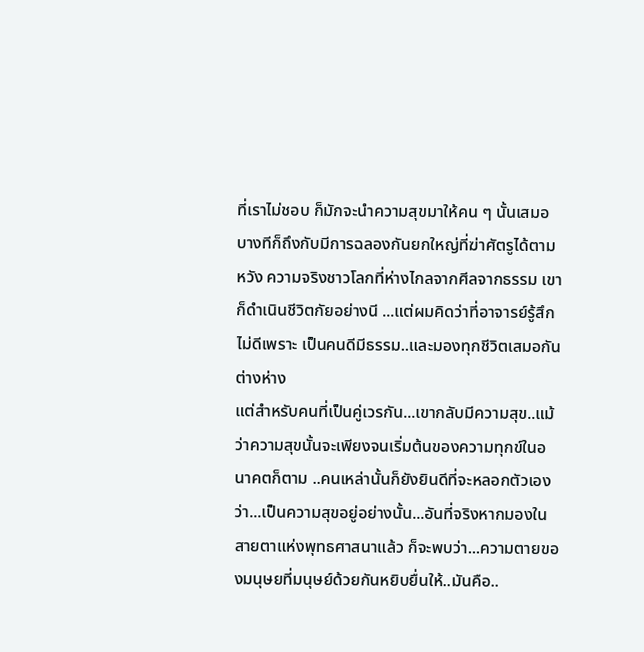ที่เราไม่ชอบ ก็มักจะนำความสุขมาให้คน ๆ นั้นเสมอ บางทีก็ถึงกับมีการฉลองกันยกใหญ่ที่ฆ่าศัตรูได้ตามหวัง ความจริงชาวโลกที่ห่างไกลจากศีลจากธรรม เขาก็ดำเนินชีวิตกัยอย่างนี ...แต่ผมคิดว่าที่อาจารย์รู้สึกไม่ดีเพราะ เป็นคนดีมีธรรม..และมองทุกชีวิตเสมอกันต่างห่าง
แต่สำหรับคนที่เป็นคู่เวรกัน...เขากลับมีความสุข..แม้ว่าความสุขนั้นจะเพียงจนเริ่มต้นของความทุกข์ในอนาคตก็ตาม ..คนเหล่านั้นก็ยังยินดีที่จะหลอกตัวเองว่า...เป็นความสุขอยู่อย่างนั้น...อันที่จริงหากมองในสายตาแห่งพุทธศาสนาแล้ว ก็จะพบว่า...ความตายของมนุษยที่มนุษย์ด้วยกันหยิบยื่นให้..มันคือ..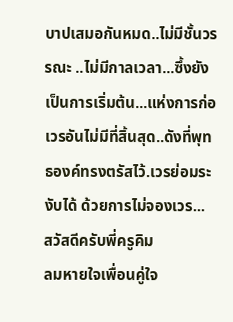บาปเสมอกันหมด..ไม่มีชั้นวรรณะ ..ไม่มีกาลเวลา...ซึ้งยังเป็นการเริ่มต้น...แห่งการก่อเวรอันไม่มีที่สิ้นสุด..ดังที่พุทธองค์ทรงตรัสไว้.เวรย่อมระงับได้ ด้วยการไม่จองเวร...
สวัสดีครับพี่ครูคิม
ลมหายใจเพื่อนคู่ใจ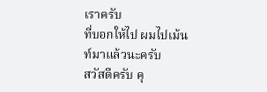เราครับ
ที่บอกให้ไป ผมไปเม้นท์มาแล้วนะครับ
สวัสดีครับ คุ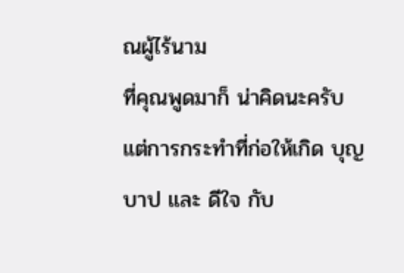ณผู้ไร้นาม
ที่คุณพูดมาก็ น่าคิดนะครับ
แต่การกระทำที่ก่อให้เกิด บุญ บาป และ ดีใจ กับ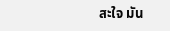สะใจ มัน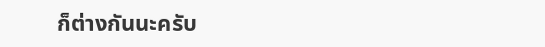ก็ต่างกันนะครับ